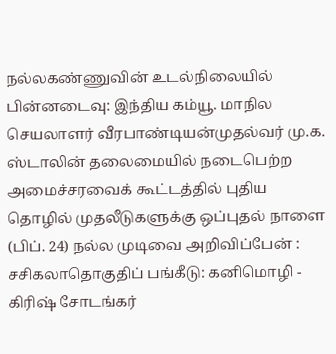நல்லகண்ணுவின் உடல்நிலையில் பின்னடைவு: இந்திய கம்யூ. மாநில செயலாளர் வீரபாண்டியன்முதல்வர் மு.க. ஸ்டாலின் தலைமையில் நடைபெற்ற அமைச்சரவைக் கூட்டத்தில் புதிய தொழில் முதலீடுகளுக்கு ஒப்புதல் நாளை (பிப். 24) நல்ல முடிவை அறிவிப்பேன் : சசிகலாதொகுதிப் பங்கீடு: கனிமொழி - கிரிஷ் சோடங்கர்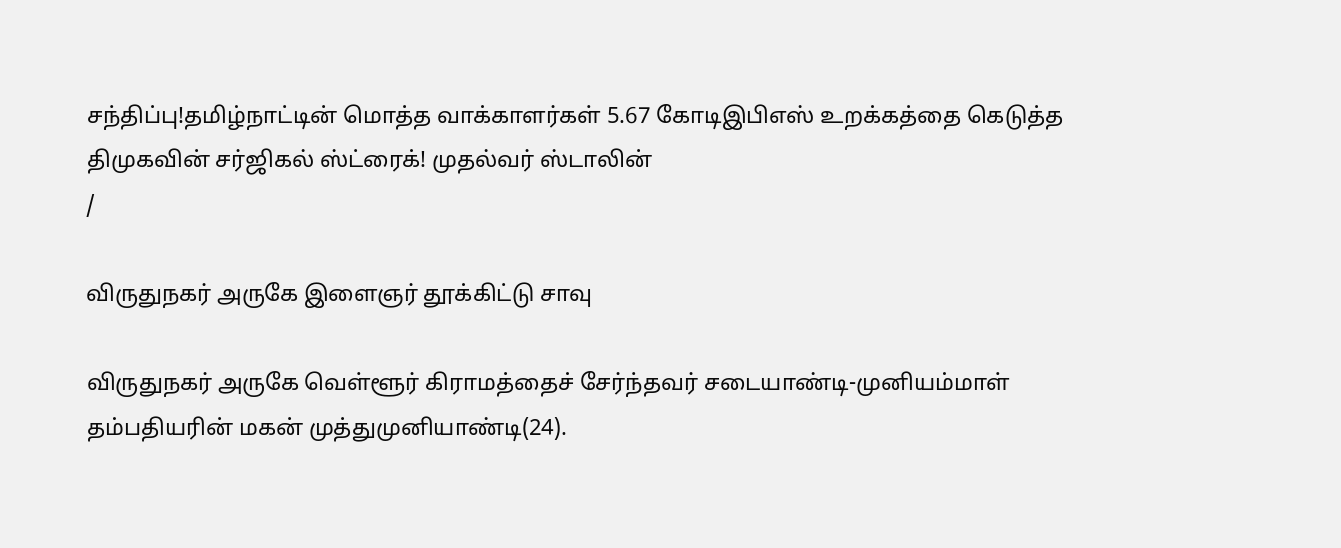சந்திப்பு!தமிழ்நாட்டின் மொத்த வாக்காளர்கள் 5.67 கோடிஇபிஎஸ் உறக்கத்தை கெடுத்த திமுகவின் சர்ஜிகல் ஸ்ட்ரைக்! முதல்வர் ஸ்டாலின்
/

விருதுநகர் அருகே இளைஞர் தூக்கிட்டு சாவு

விருதுநகர் அருகே வெள்ளூர் கிராமத்தைச் சேர்ந்தவர் சடையாண்டி-முனியம்மாள் தம்பதியரின் மகன் முத்துமுனியாண்டி(24).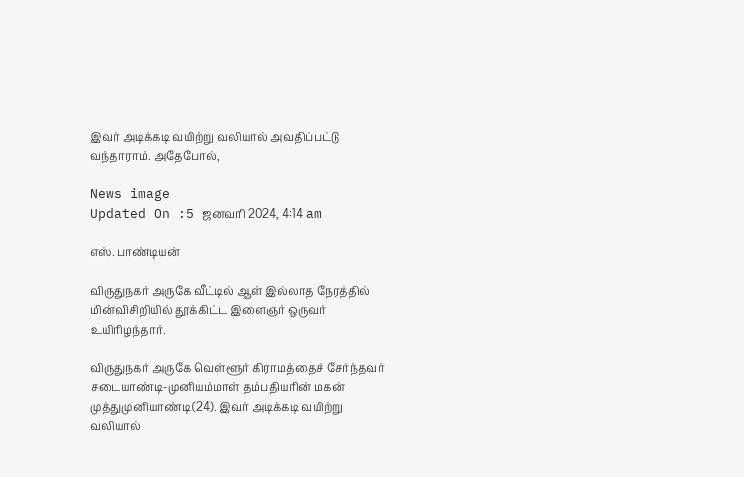இவர் அடிக்கடி வயிற்று வலியால் அவதிப்பட்டு வந்தாராம். அதேபோல்,

News image
Updated On :5 ஜனவரி 2024, 4:14 am

எஸ். பாண்டியன்

விருதுநகர் அருகே வீட்டில் ஆள் இல்லாத நேரத்தில் மின்விசிறியில் தூக்கிட்ட இளைஞர் ஒருவர் உயிரிழந்தார்.

விருதுநகர் அருகே வெள்ளூர் கிராமத்தைச் சேர்ந்தவர் சடையாண்டி-முனியம்மாள் தம்பதியரின் மகன் முத்துமுனியாண்டி(24). இவர் அடிக்கடி வயிற்று வலியால்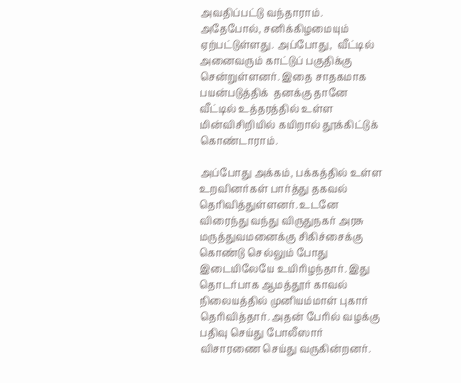அவதிப்பட்டு வந்தாராம். அதேபோல், சனிக்கிழமையும் ஏற்பட்டுள்ளது. அப்போது,  வீட்டில் அனைவரும் காட்டுப் பகுதிக்கு சென்றுள்ளனர். இதை சாதகமாக பயன்படுத்திக்  தனக்கு தானே வீட்டில் உத்தரத்தில் உள்ள மின்விசிறியில் கயிறால் தூக்கிட்டுக் கொண்டாராம்.

அப்போது அக்கம், பக்கத்தில் உள்ள உறவினர்கள் பார்த்து தகவல் தெரிவித்துள்ளனர். உடனே விரைந்து வந்து விருதுநகர் அரசு மருத்துவமனைக்கு சிகிச்சைக்கு கொண்டு செல்லும் போது இடையிலேயே உயிரிழந்தார். இது தொடர்பாக ஆமத்தூர் காவல் நிலையத்தில் முனியம்மாள் புகார் தெரிவித்தார். அதன் பேரில் வழக்கு பதிவு செய்து போலீஸார் விசாரணை செய்து வருகின்றனர்.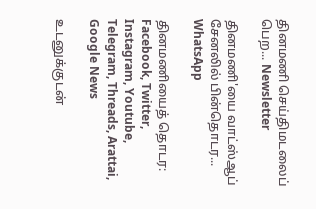தினமணி செய்திமடலைப் பெற... Newsletter

தினமணி'யை வாட்ஸ்ஆப் சேனலில் பின்தொடர... WhatsApp

தினமணியைத் தொடர: Facebook, Twitter, Instagram, Youtube, Telegram, Threads, Arattai, Google News

உடனுக்குடன்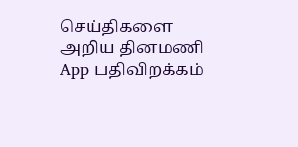செய்திகளை அறிய தினமணி App பதிவிறக்கம்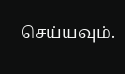செய்யவும்.